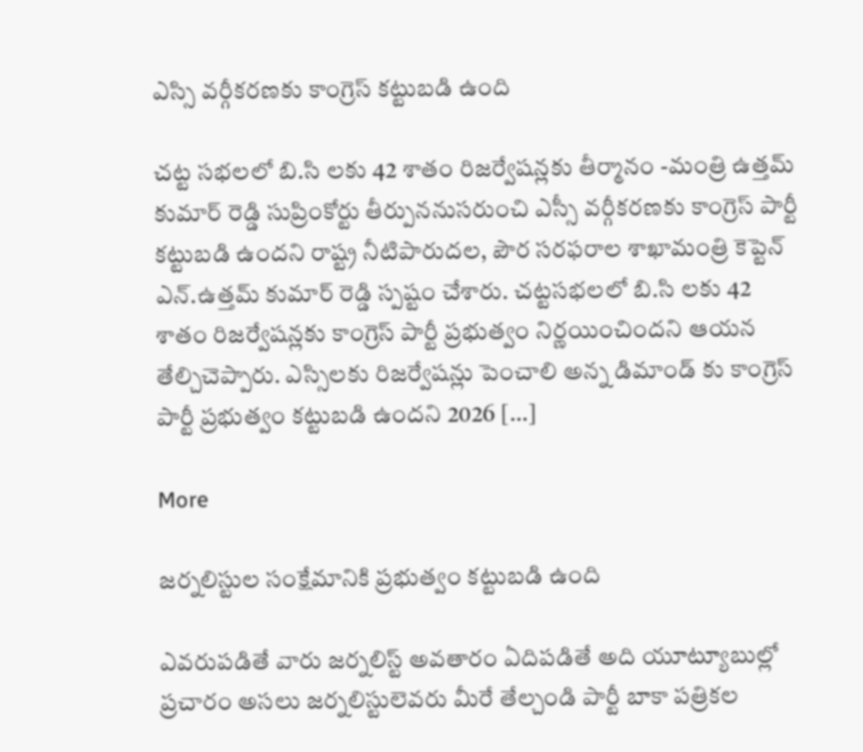ఎస్సి వర్గీకరణకు కాంగ్రెస్ కట్టుబడి ఉంది

చట్ట సభలలో బి.సి లకు 42 శాతం రిజర్వేషన్లకు తీర్మానం -మంత్రి ఉత్తమ్ కుమార్ రెడ్డి సుప్రింకోర్టు తీర్పుననుసరుంచి ఎస్సీ వర్గీకరణకు కాంగ్రెస్ పార్టీ కట్టుబడి ఉందని రాష్ట్ర నీటిపారుదల, పౌర సరఫరాల శాఖామంత్రి కెప్టెన్ ఎన్.ఉత్తమ్ కుమార్ రెడ్డి స్పష్టం చేశారు. చట్టసభలలో బి.సి లకు 42 శాతం రిజర్వేషన్లకు కాంగ్రెస్ పార్టీ ప్రభుత్వం నిర్ణయించిందని ఆయన తేల్చిచెప్పారు. ఎస్సిలకు రిజర్వేషన్లు పెంచాలి అన్న డిమాండ్ కు కాంగ్రెస్ పార్టీ ప్రభుత్వం కట్టుబడి ఉందని 2026 […]

More

జర్నలిస్టుల సంక్షేమానికి ప్రభుత్వం కట్టుబడి ఉంది

ఎవరుపడితే వారు జర్నలిస్ట్‌ అవతారం ఏదిపడితే అది యూట్యూబుల్లో ప్రచారం అసలు జర్నలిస్టులెవరు మీరే తేల్చండి పార్టీ బాకా పత్రికల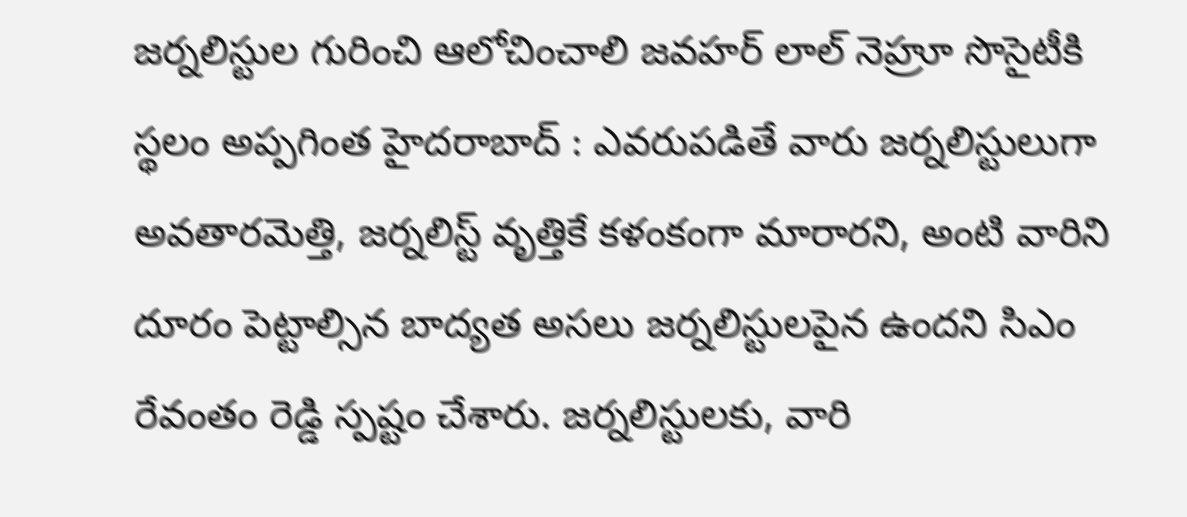జర్నలిస్టుల గురించి ఆలోచించాలి జవహర్‌ లాల్‌ నెహ్రూ సొసైటీకి స్థలం అప్పగింత హైదరాబాద్‌ : ఎవరుపడితే వారు జర్నలిస్టులుగా అవతారమెత్తి, జర్నలిస్ట్‌ వృత్తికే కళంకంగా మారారని, అంటి వారిని దూరం పెట్టాల్సిన బాద్యత అసలు జర్నలిస్టులపైన ఉందని సిఎం రేవంతం రెడ్డి స్పష్టం చేశారు. జర్నలిస్టులకు, వారి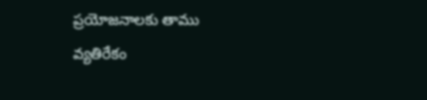ప్రయోజనాలకు తాము వ్యతిరేకం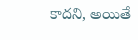కాదని, అయితే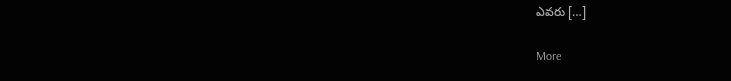ఎవరు […]

More